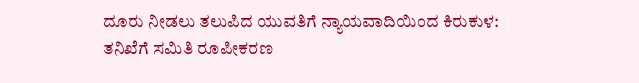ದೂರು ನೀಡಲು ತಲುಪಿದ ಯುವತಿಗೆ ನ್ಯಾಯವಾದಿಯಿಂದ ಕಿರುಕುಳ: ತನಿಖೆಗೆ ಸಮಿತಿ ರೂಪೀಕರಣ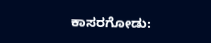ಕಾಸರಗೋಡು: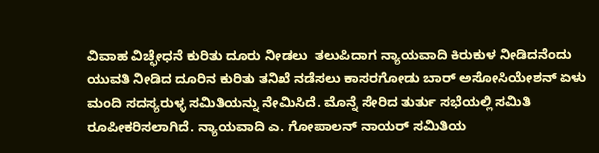ವಿವಾಹ ವಿಚ್ಛೇಧನೆ ಕುರಿತು ದೂರು ನೀಡಲು  ತಲುಪಿದಾಗ ನ್ಯಾಯವಾದಿ ಕಿರುಕುಳ ನೀಡಿದನೆಂದು ಯುವತಿ ನೀಡಿದ ದೂರಿನ ಕುರಿತು ತನಿಖೆ ನಡೆಸಲು ಕಾಸರಗೋಡು ಬಾರ್ ಅಸೋಸಿಯೇಶನ್ ಏಳು ಮಂದಿ ಸದಸ್ಯರುಳ್ಳ ಸಮಿತಿಯನ್ನು ನೇಮಿಸಿದೆ. ಮೊನ್ನೆ ಸೇರಿದ ತುರ್ತು ಸಭೆಯಲ್ಲಿ ಸಮಿತಿ ರೂಪೀಕರಿಸಲಾಗಿದೆ. ನ್ಯಾಯವಾದಿ ಎ. ಗೋಪಾಲನ್ ನಾಯರ್ ಸಮಿತಿಯ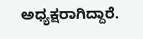ಅಧ್ಯಕ್ಷರಾಗಿದ್ದಾರೆ.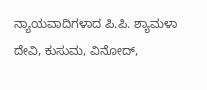ನ್ಯಾಯವಾದಿಗಳಾದ ಪಿ.ಪಿ. ಶ್ಯಾಮಳಾ ದೇವಿ, ಕುಸುಮ, ವಿನೋದ್,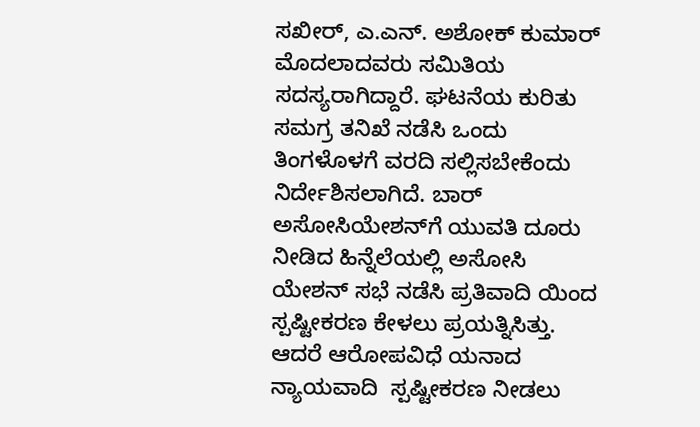ಸಖೀರ್, ಎ.ಎನ್. ಅಶೋಕ್ ಕುಮಾರ್ ಮೊದಲಾದವರು ಸಮಿತಿಯ ಸದಸ್ಯರಾಗಿದ್ದಾರೆ. ಘಟನೆಯ ಕುರಿತು ಸಮಗ್ರ ತನಿಖೆ ನಡೆಸಿ ಒಂದು ತಿಂಗಳೊಳಗೆ ವರದಿ ಸಲ್ಲಿಸಬೇಕೆಂದು ನಿರ್ದೇಶಿಸಲಾಗಿದೆ. ಬಾರ್ ಅಸೋಸಿಯೇಶನ್‌ಗೆ ಯುವತಿ ದೂರು ನೀಡಿದ ಹಿನ್ನೆಲೆಯಲ್ಲಿ ಅಸೋಸಿ ಯೇಶನ್ ಸಭೆ ನಡೆಸಿ ಪ್ರತಿವಾದಿ ಯಿಂದ ಸ್ಪಷ್ಟೀಕರಣ ಕೇಳಲು ಪ್ರಯತ್ನಿಸಿತ್ತು. ಆದರೆ ಆರೋಪವಿಧೆ ಯನಾದ ನ್ಯಾಯವಾದಿ  ಸ್ಪಷ್ಟೀಕರಣ ನೀಡಲು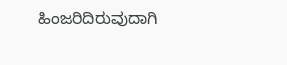ಹಿಂಜರಿದಿರುವುದಾಗಿ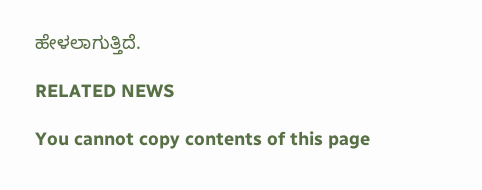ಹೇಳಲಾಗುತ್ತಿದೆ.

RELATED NEWS

You cannot copy contents of this page